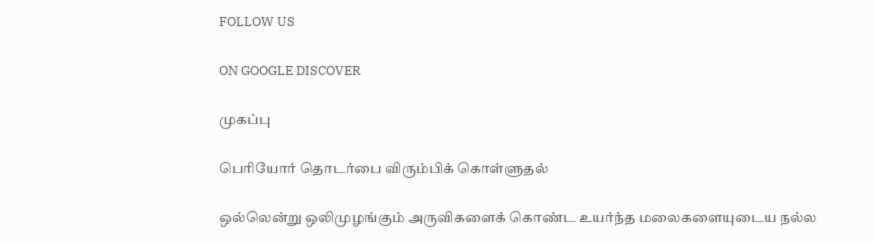FOLLOW US

ON GOOGLE DISCOVER

முகப்பு

பெரியோர் தொடர்பை விரும்பிக் கொள்ளுதல்

ஒல்லென்று ஒலிமுழங்கும் அருவிகளைக் கொண்ட உயர்ந்த மலைகளையுடைய நல்ல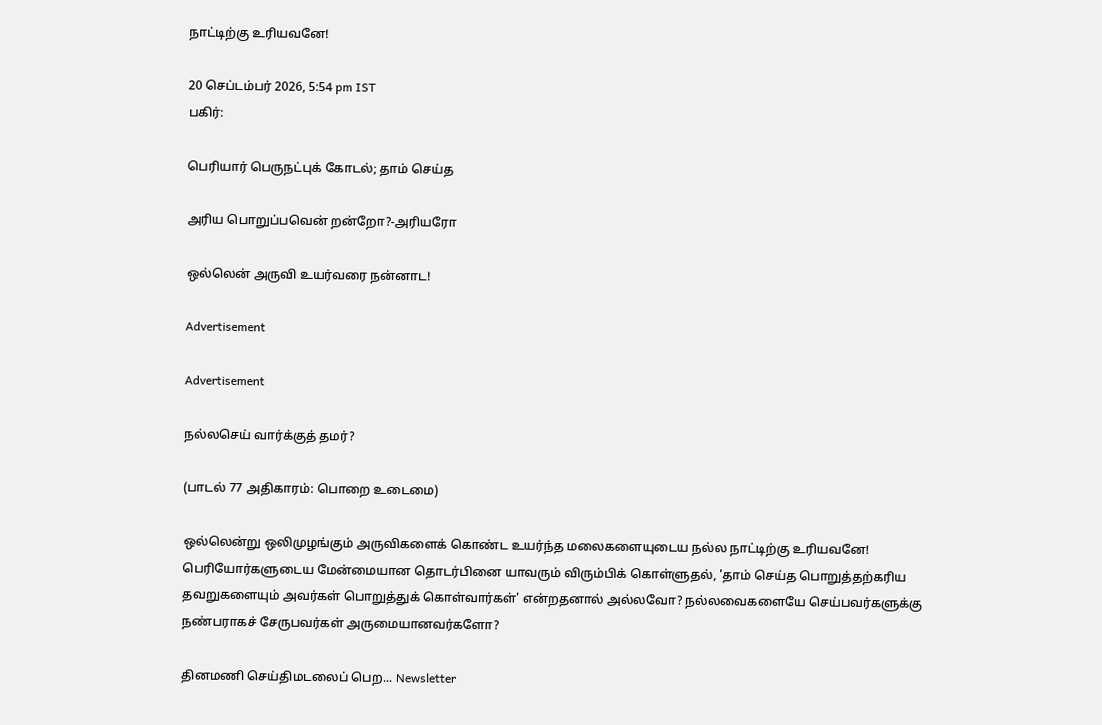நாட்டிற்கு உரியவனே!

20 செப்டம்பர் 2026, 5:54 pm IST
பகிர்:

பெரியார் பெருநட்புக் கோடல்; தாம் செய்த

அரிய பொறுப்பவென் றன்றோ?-அரியரோ

ஒல்லென் அருவி உயர்வரை நன்னாட!

Advertisement

Advertisement

நல்லசெய் வார்க்குத் தமர்?

(பாடல் 77 அதிகாரம்: பொறை உடைமை)

ஒல்லென்று ஒலிமுழங்கும் அருவிகளைக் கொண்ட உயர்ந்த மலைகளையுடைய நல்ல நாட்டிற்கு உரியவனே! பெரியோர்களுடைய மேன்மையான தொடர்பினை யாவரும் விரும்பிக் கொள்ளுதல், 'தாம் செய்த பொறுத்தற்கரிய தவறுகளையும் அவர்கள் பொறுத்துக் கொள்வார்கள்' என்றதனால் அல்லவோ? நல்லவைகளையே செய்பவர்களுக்கு நண்பராகச் சேருபவர்கள் அருமையானவர்களோ?

தினமணி செய்திமடலைப் பெற... Newsletter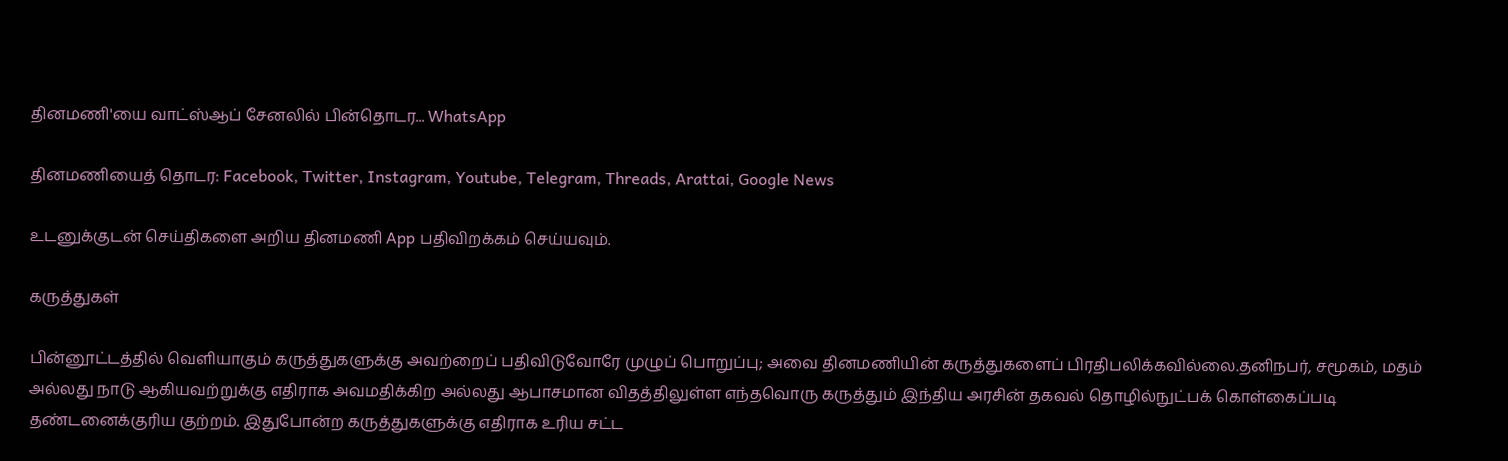தினமணி'யை வாட்ஸ்ஆப் சேனலில் பின்தொடர... WhatsApp

தினமணியைத் தொடர: Facebook, Twitter, Instagram, Youtube, Telegram, Threads, Arattai, Google News

உடனுக்குடன் செய்திகளை அறிய தினமணி App பதிவிறக்கம் செய்யவும்.

கருத்துகள்

பின்னூட்டத்தில் வெளியாகும் கருத்துகளுக்கு அவற்றைப் பதிவிடுவோரே முழுப் பொறுப்பு; அவை தினமணியின் கருத்துகளைப் பிரதிபலிக்கவில்லை.தனிநபர், சமூகம், மதம் அல்லது நாடு ஆகியவற்றுக்கு எதிராக அவமதிக்கிற அல்லது ஆபாசமான விதத்திலுள்ள எந்தவொரு கருத்தும் இந்திய அரசின் தகவல் தொழில்நுட்பக் கொள்கைப்படி தண்டனைக்குரிய குற்றம். இதுபோன்ற கருத்துகளுக்கு எதிராக உரிய சட்ட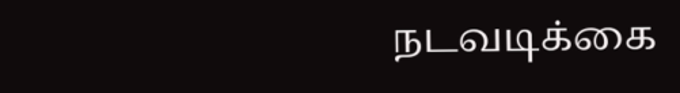நடவடிக்கை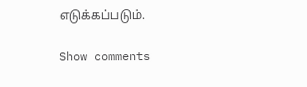எடுக்கப்படும்.

Show comments